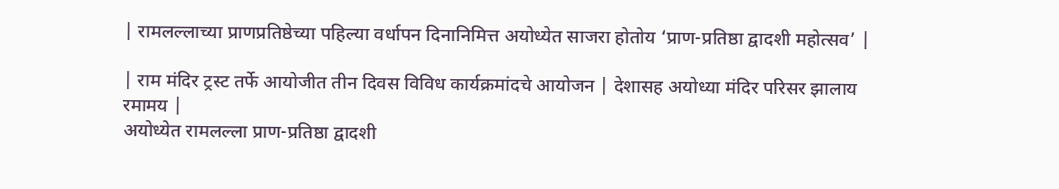| रामलल्लाच्या प्राणप्रतिष्ठेच्या पहिल्या वर्धापन दिनानिमित्त अयोध्येत साजरा होतोय ‘प्राण-प्रतिष्ठा द्वादशी महोत्सव’ |

| राम मंदिर ट्रस्ट तर्फे आयोजीत तीन दिवस विविध कार्यक्रमांदचे आयोजन | देशासह अयोध्या मंदिर परिसर झालाय रमामय |
अयोध्येत रामलल्ला प्राण-प्रतिष्ठा द्वादशी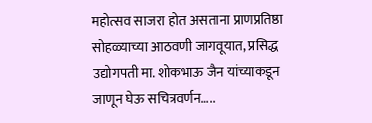महोत्सव साजरा होत असताना प्राणप्रतिष्ठा सोहळ्याच्या आठवणी जागवूयात, प्रसिद्ध उद्योगपती मा. शोकभाऊ जैन यांच्याकडून जाणून घेऊ सचित्रवर्णन…..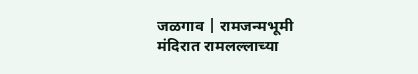जळगाव | रामजन्मभूमी मंदिरात रामलल्लाच्या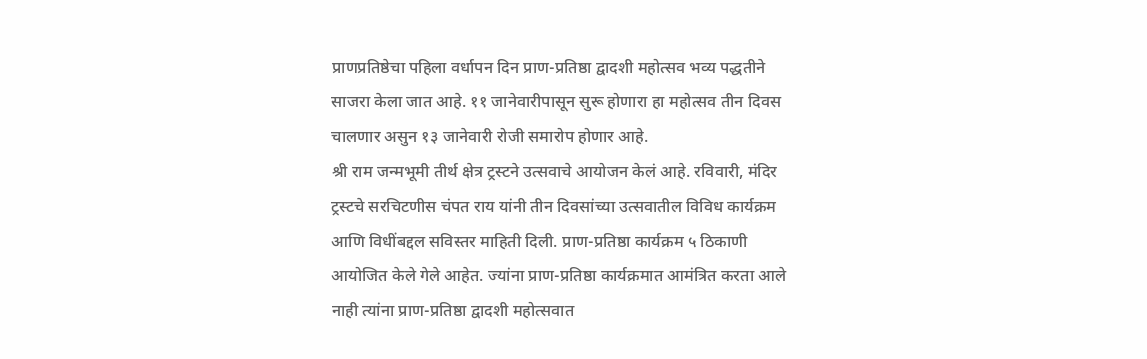प्राणप्रतिष्ठेचा पहिला वर्धापन दिन प्राण-प्रतिष्ठा द्वादशी महोत्सव भव्य पद्धतीने साजरा केला जात आहे. ११ जानेवारीपासून सुरू होणारा हा महोत्सव तीन दिवस चालणार असुन १३ जानेवारी रोजी समारोप होणार आहे.
श्री राम जन्मभूमी तीर्थ क्षेत्र ट्रस्टने उत्सवाचे आयोजन केलं आहे. रविवारी, मंदिर ट्रस्टचे सरचिटणीस चंपत राय यांनी तीन दिवसांच्या उत्सवातील विविध कार्यक्रम आणि विधींबद्दल सविस्तर माहिती दिली. प्राण-प्रतिष्ठा कार्यक्रम ५ ठिकाणी आयोजित केले गेले आहेत. ज्यांना प्राण-प्रतिष्ठा कार्यक्रमात आमंत्रित करता आले नाही त्यांना प्राण-प्रतिष्ठा द्वादशी महोत्सवात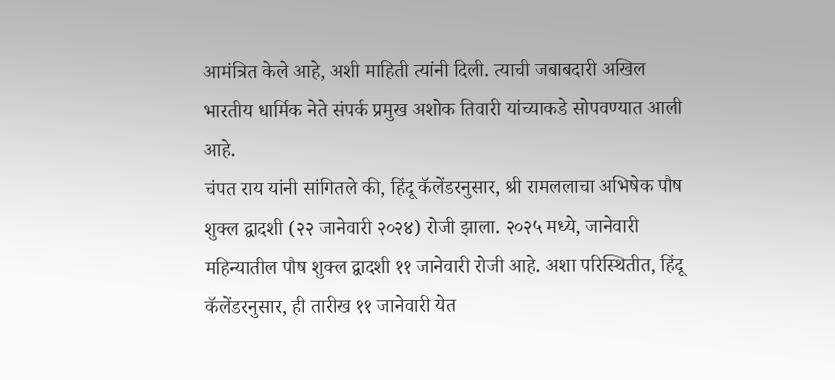आमंत्रित केले आहे, अशी माहिती त्यांनी दिली. त्याची जबाबदारी अखिल भारतीय धार्मिक नेते संपर्क प्रमुख अशोक तिवारी यांच्याकडे सोपवण्यात आली आहे.
चंपत राय यांनी सांगितले की, हिंदू कॅलेंडरनुसार, श्री रामललाचा अभिषेक पौष शुक्ल द्वादशी (२२ जानेवारी २०२४) रोजी झाला. २०२५ मध्ये, जानेवारी महिन्यातील पौष शुक्ल द्वादशी ११ जानेवारी रोजी आहे. अशा परिस्थितीत, हिंदू कॅलेंडरनुसार, ही तारीख ११ जानेवारी येत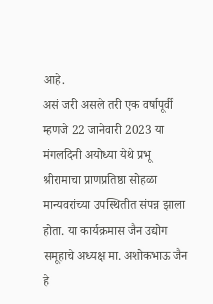आहे.
असं जरी असले तरी एक वर्षापूर्वी म्हणजे 22 जानेवारी 2023 या मंगलदिनी अयोध्या येथे प्रभू श्रीरामाचा प्राणप्रतिष्ठा सोहळा मान्यवरांच्या उपस्थितीत संपन्न झाला होता. या कार्यक्रमास जैन उद्योग समूहाचे अध्यक्ष मा. अशोकभाऊ जैन हे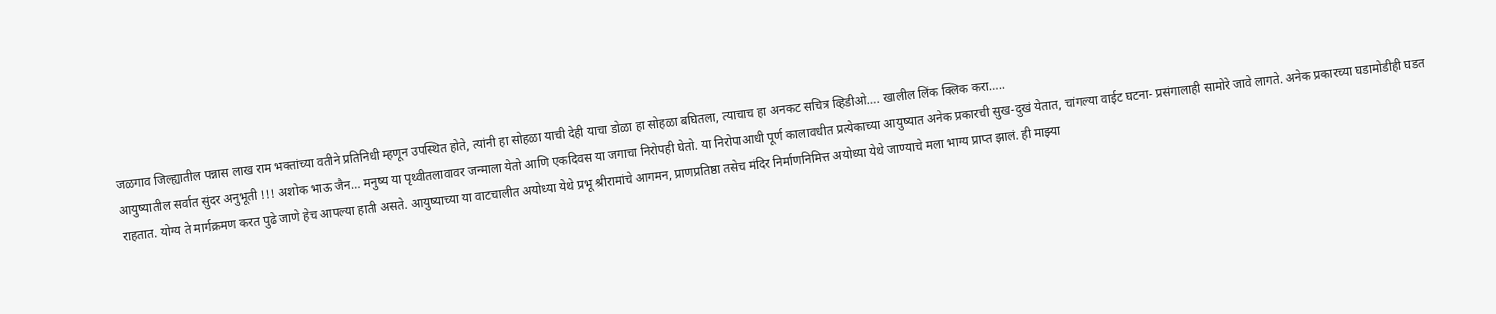जळगाव जिल्ह्यातील पन्नास लाख राम भक्तांच्या वतीने प्रतिनिधी म्हणून उपस्थित होते, त्यांनी हा सोहळा याची देही याचा डोळा हा सोहळा बघितला, त्याचाच हा अनकट सचित्र व्हिडीओ…. खालील लिंक क्लिक करा…..
आयुष्यातील सर्वात सुंदर अनुभूती !!! अशोक भाऊ जैन… मनुष्य या पृथ्वीतलावावर जन्माला येतो आणि एकदिवस या जगाचा निरोपही घेतो. या निरोपाआधी पूर्ण कालावधीत प्रत्येकाच्या आयुष्यात अनेक प्रकारची सुख-दुखं येतात, चांगल्या वाईट घटना- प्रसंगालाही सामोरे जावे लागते. अनेक प्रकारच्या घडामोडीही घडत राहतात. योग्य ते मार्गक्रमण करत पुढे जाणे हेच आपल्या हाती असते. आयुष्याच्या या वाटचालीत अयोध्या येथे प्रभू श्रीरामांचे आगमन, प्राणप्रतिष्ठा तसेच मंदिर निर्माणनिमित्त अयोध्या येथे जाण्याचे मला भाग्य प्राप्त झालं. ही माझ्या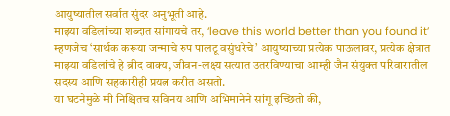आयुष्यातील सर्वात सुंदर अनुभूती आहे.
माझ्या वडिलांच्या शब्दात सांगायचे तर, ‘leave this world better than you found it’ म्हणजेच ‘सार्थक करूया जन्माचे रुप पालटू वसुंधरेचे’ आयुष्याच्या प्रत्येक पाऊलावर, प्रत्येक क्षेत्रात माझ्या वडिलांचे हे ब्रीद वाक्य, जीवन-लक्ष्य सत्यात उतरविण्याचा आम्ही जैन संयुक्त परिवारातील सदस्य आणि सहकारीही प्रयत्न करीत असतो.
या घटनेमुळे मी निश्चितच सविनय आणि अभिमानेने सांगू इच्छितो की,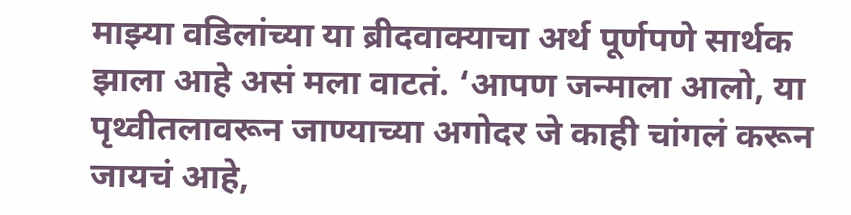माझ्या वडिलांच्या या ब्रीदवाक्याचा अर्थ पूर्णपणे सार्थक झाला आहे असं मला वाटतं. ‘आपण जन्माला आलो, या पृथ्वीतलावरून जाण्याच्या अगोदर जे काही चांगलं करून जायचं आहे,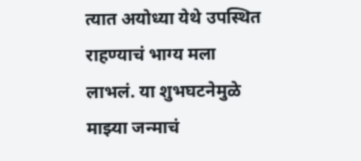त्यात अयोध्या येथे उपस्थित राहण्याचं भाग्य मला लाभलं. या शुभघटनेमुळे माझ्या जन्माचं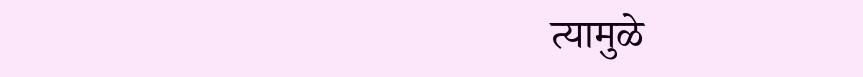त्यामुळे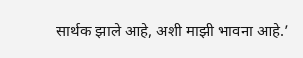सार्थक झाले आहे, अशी माझी भावना आहे.’